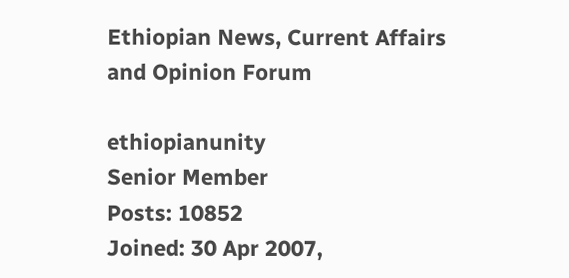Ethiopian News, Current Affairs and Opinion Forum

ethiopianunity
Senior Member
Posts: 10852
Joined: 30 Apr 2007,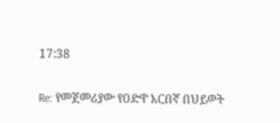17:38

Re: የመጀመሪያው የዐድዋ አርበኛ በህይወት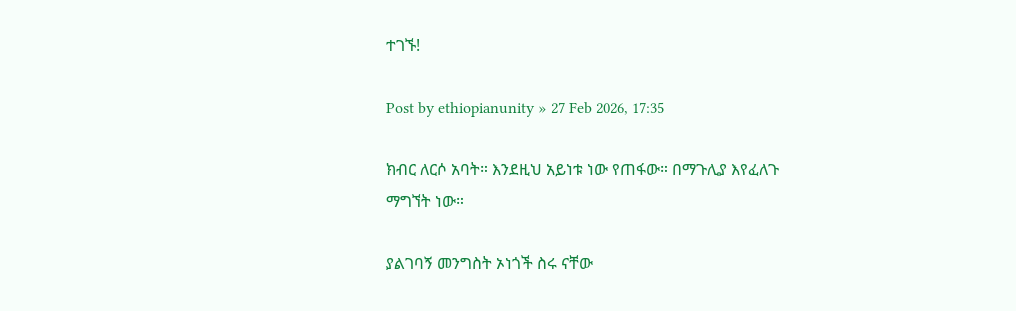ተገኙ!

Post by ethiopianunity » 27 Feb 2026, 17:35

ክብር ለርሶ አባት። እንደዚህ አይነቱ ነው የጠፋው። በማጉሊያ እየፈለጉ ማግኘት ነው።

ያልገባኝ መንግስት ኦነጎች ስሩ ናቸው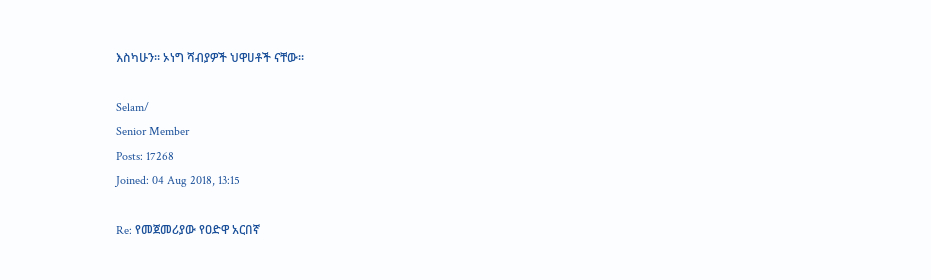እስካሁን። ኦነግ ሻብያዎች ህዋሀቶች ናቸው።

Selam/
Senior Member
Posts: 17268
Joined: 04 Aug 2018, 13:15

Re: የመጀመሪያው የዐድዋ አርበኛ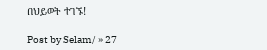በህይወት ተገኙ!

Post by Selam/ » 27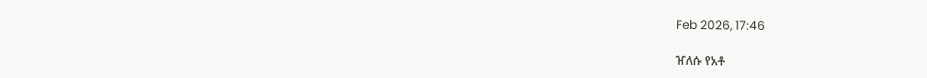Feb 2026, 17:46

ዠለሱ የአቶ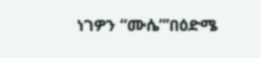ነገዎን “ሙሴ”’በዕድሜ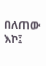በለጠው እኮ፤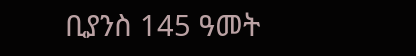ቢያንስ 145 ዓመት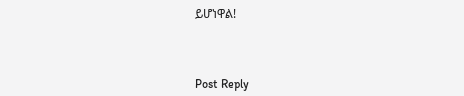ይሆነዋል!



Post Reply